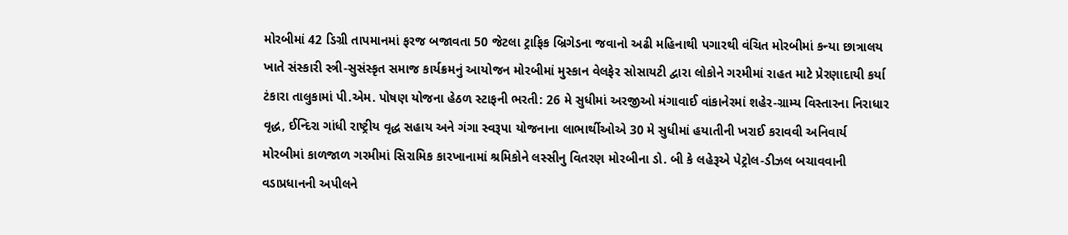મોરબીમાં 42 ડિગ્રી તાપમાનમાં ફરજ બજાવતા 50 જેટલા ટ્રાફિક બ્રિગેડના જવાનો અઢી મહિનાથી પગારથી વંચિત મોરબીમાં કન્યા છાત્રાલય ખાતે સંસ્કારી સ્ત્રી-સુસંસ્કૃત સમાજ કાર્યક્રમનું આયોજન મોરબીમાં મુસ્કાન વેલફેર સોસાયટી દ્વારા લોકોને ગરમીમાં રાહત માટે પ્રેરણાદાયી કર્યા ટંકારા તાલુકામાં પી.એમ. પોષણ યોજના હેઠળ સ્ટાફની ભરતી: 26 મે સુધીમાં અરજીઓ મંગાવાઈ વાંકાનેરમાં શહેર-ગ્રામ્ય વિસ્તારના નિરાધાર વૃદ્ધ, ઈન્દિરા ગાંધી રાષ્ટ્રીય વૃદ્ધ સહાય અને ગંગા સ્વરૂપા યોજનાના લાભાર્થીઓએ 30 મે સુધીમાં હયાતીની ખરાઈ કરાવવી અનિવાર્ય મોરબીમાં કાળજાળ ગરમીમાં સિરામિક કારખાનામાં શ્રમિકોને લસ્સીનુ વિતરણ મોરબીના ડો. બી કે લહેરૂએ પેટ્રોલ-ડીઝલ બચાવવાની વડાપ્રધાનની અપીલને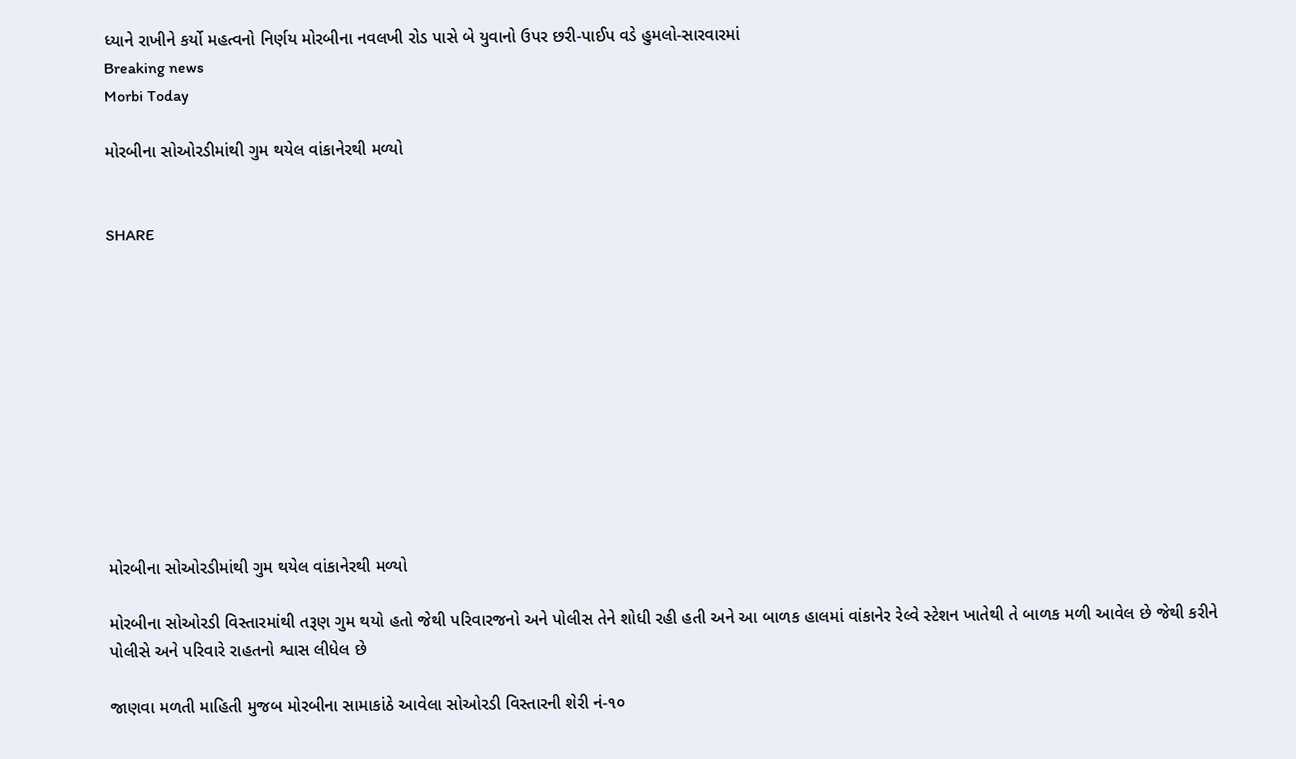ધ્યાને રાખીને કર્યો મહત્વનો નિર્ણય મોરબીના નવલખી રોડ પાસે બે યુવાનો ઉપર છરી-પાઈપ વડે હુમલો-સારવારમાં
Breaking news
Morbi Today

મોરબીના સોઓરડીમાંથી ગુમ થયેલ વાંકાનેરથી મળ્યો


SHARE











મોરબીના સોઓરડીમાંથી ગુમ થયેલ વાંકાનેરથી મળ્યો

મોરબીના સોઓરડી વિસ્તારમાંથી તરૂણ ગુમ થયો હતો જેથી પરિવારજનો અને પોલીસ તેને શોધી રહી હતી અને આ બાળક હાલમાં વાંકાનેર રેલ્વે સ્ટેશન ખાતેથી તે બાળક મળી આવેલ છે જેથી કરીને પોલીસે અને પરિવારે રાહતનો શ્વાસ લીધેલ છે

જાણવા મળતી માહિતી મુજબ મોરબીના સામાકાંઠે આવેલા સોઓરડી વિસ્તારની શેરી નં-૧૦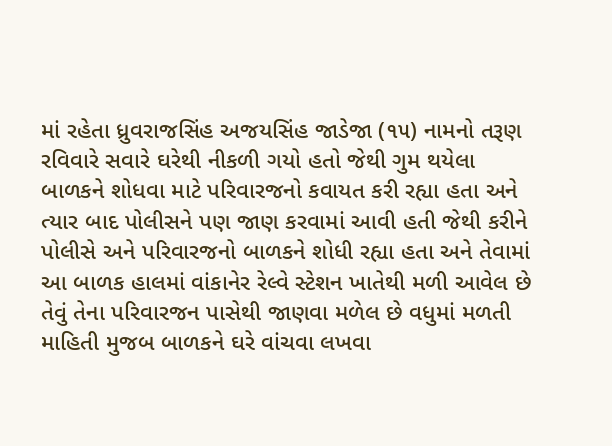માં રહેતા ધ્રુવરાજસિંહ અજયસિંહ જાડેજા (૧૫) નામનો તરૂણ રવિવારે સવારે ઘરેથી નીકળી ગયો હતો જેથી ગુમ થયેલા બાળકને શોધવા માટે પરિવારજનો કવાયત કરી રહ્યા હતા અને ત્યાર બાદ પોલીસને પણ જાણ કરવામાં આવી હતી જેથી કરીને પોલીસે અને પરિવારજનો બાળકને શોધી રહ્યા હતા અને તેવામાં આ બાળક હાલમાં વાંકાનેર રેલ્વે સ્ટેશન ખાતેથી મળી આવેલ છે તેવું તેના પરિવારજન પાસેથી જાણવા મળેલ છે વધુમાં મળતી માહિતી મુજબ બાળકને ઘરે વાંચવા લખવા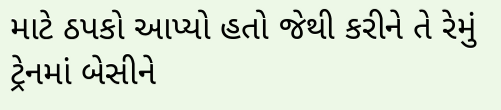માટે ઠપકો આપ્યો હતો જેથી કરીને તે રેમું ટ્રેનમાં બેસીને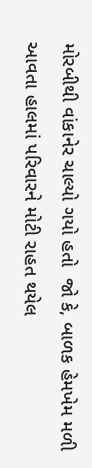મોરબીથી વાંકાનેર ચાલ્યો ગયો હતો  જો કે, બાળક હેમખેમ મળી આવતા હાલમાં પરિવારને મોટી રાહત થયેલ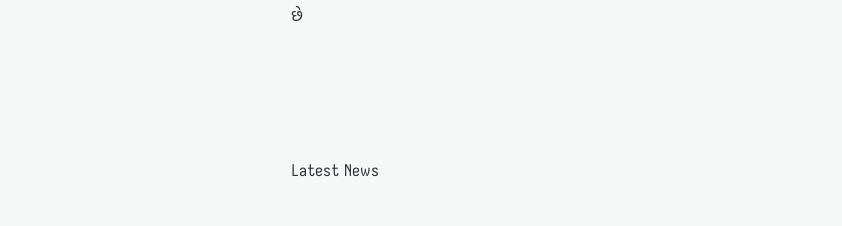છે






Latest News